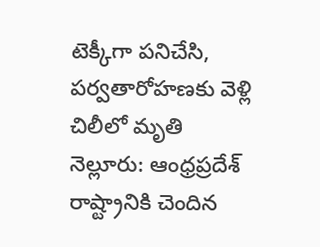టెక్కీగా పనిచేసి, పర్వతారోహణకు వెళ్లి చిలీలో మృతి
నెల్లూరు: ఆంధ్రప్రదేశ్ రాష్ట్రానికి చెందిన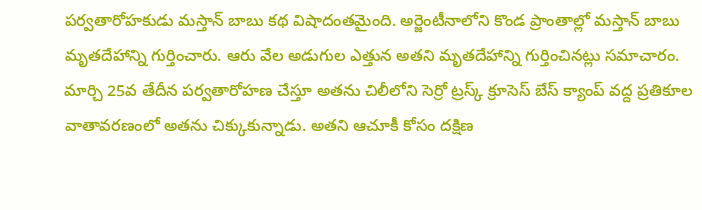పర్వతారోహకుడు మస్తాన్ బాబు కథ విషాదంతమైంది. అర్జెంటీనాలోని కొండ ప్రాంతాల్లో మస్తాన్ బాబు మృతదేహాన్ని గుర్తించారు. ఆరు వేల అడుగుల ఎత్తున అతని మృతదేహాన్ని గుర్తించినట్లు సమాచారం.
మార్చి 25వ తేదీన పర్వతారోహణ చేస్తూ అతను చిలీలోని సెర్రో ట్రస్క్ క్రూసెస్ బేస్ క్యాంప్ వద్ద ప్రతికూల వాతావరణంలో అతను చిక్కుకున్నాడు. అతని ఆచూకీ కోసం దక్షిణ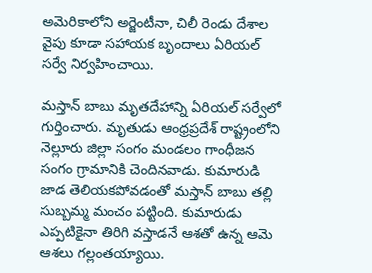అమెరికాలోని అర్జెంటీనా, చిలీ రెండు దేశాల వైపు కూడా సహాయక బృందాలు ఏరియల్ సర్వే నిర్వహించాయి.

మస్తాన్ బాబు మృతదేహాన్ని ఏరియల్ సర్వేలో గుర్తించారు. మృతుడు ఆంధ్రప్రదేశ్ రాష్ట్రంలోని నెల్లూరు జిల్లా సంగం మండలం గాంధీజన సంగం గ్రామానికి చెందినవాడు. కుమారుడి జాడ తెలియకపోవడంతో మస్తాన్ బాబు తల్లి సుబ్బమ్మ మంచం పట్టింది. కుమారుడు ఎప్పటికైనా తిరిగి వస్తాడనే ఆశతో ఉన్న ఆమె ఆశలు గల్లంతయ్యాయి.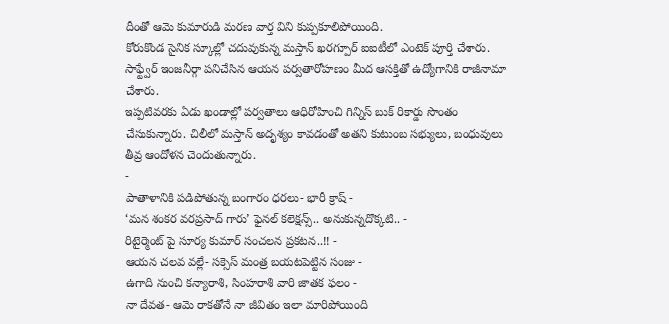దీంతో ఆమె కుమారుడి మరణ వార్త విని కుప్పకూలిపోయింది.
కోరుకొండ సైనిక స్కూల్లో చదువుకున్న మస్తాన్ ఖరగ్పూర్ ఐఐటీలో ఎంటెక్ పూర్తి చేశారు. సాఫ్ట్వేర్ ఇంజనీర్గా పనిచేసిన ఆయన పర్వతారోహణం మీద ఆసక్తితో ఉద్యోగానికి రాజీనామా చేశారు.
ఇప్పటివరకు ఏడు ఖండాల్లో పర్వతాలు ఆధిరోహించి గిన్నిస్ బుక్ రికార్డు సొంతం చేసుకున్నారు. చిలీలో మస్తాన్ అదృశ్యం కావడంతో అతని కుటుంబ సభ్యులు, బంధువులు తీవ్ర ఆందోళన చెందుతున్నారు.
-
పాతాళానికి పడిపోతున్న బంగారం ధరలు- భారీ క్రాష్ -
‘మన శంకర వరప్రసాద్ గారు’ ఫైనల్ కలెక్షన్స్.. అనుకున్నదొక్కటి.. -
రిటైర్మెంట్ పై సూర్య కుమార్ సంచలన ప్రకటన..!! -
ఆయన చలవ వల్లే- సక్సెస్ మంత్ర బయటపెట్టిన సంజు -
ఉగాది నుంచి కన్యారాశి, సింహరాశి వారి జాతక ఫలం -
నా దేవత- ఆమె రాకతోనే నా జీవితం ఇలా మారిపోయింది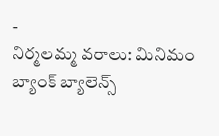-
నిర్మలమ్మ వరాలు: మినిమం బ్యాంక్ బ్యాలెన్స్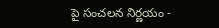పై సంచలన నిర్ణయం -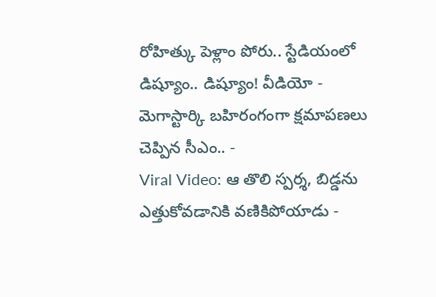రోహిత్కు పెళ్లాం పోరు.. స్టేడియంలో డిష్యూం.. డిష్యూం! వీడియో -
మెగాస్టార్కి బహిరంగంగా క్షమాపణలు చెప్పిన సీఎం.. -
Viral Video: ఆ తొలి స్పర్శ, బిడ్డను ఎత్తుకోవడానికి వణికిపోయాడు -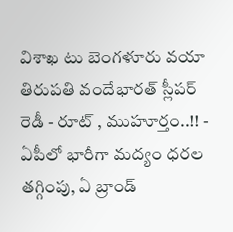విశాఖ టు బెంగళూరు వయా తిరుపతి వందేభారత్ స్లీపర్ రెడీ - రూట్ , ముహూర్తం..!! -
ఏపీలో భారీగా మద్యం ధరల తగ్గింపు, ఏ బ్రాండ్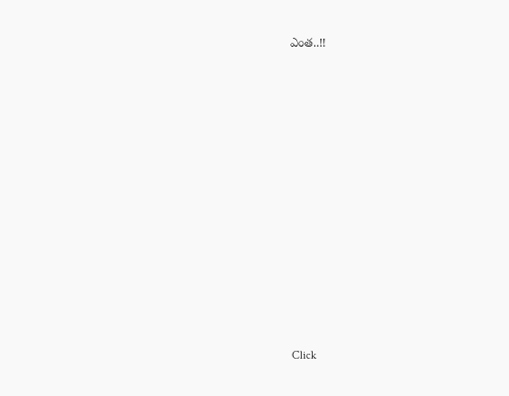ఎంత..!!












Click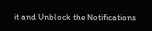it and Unblock the Notifications